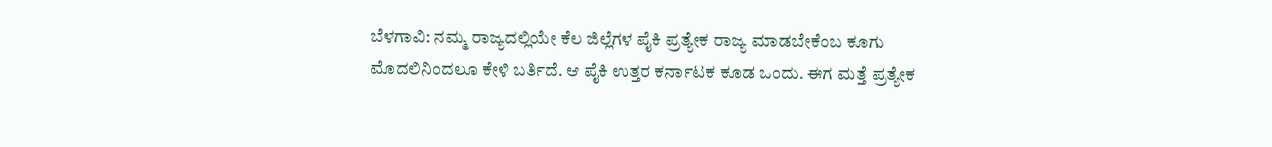ಬೆಳಗಾವಿ: ನಮ್ಮ ರಾಜ್ಯದಲ್ಲಿಯೇ ಕೆಲ ಜಿಲ್ಲೆಗಳ ಪೈಕಿ ಪ್ರತ್ಯೇಕ ರಾಜ್ಯ ಮಾಡಬೇಕೆಂಬ ಕೂಗು ಮೊದಲಿನಿಂದಲೂ ಕೇಳಿ ಬರ್ತಿದೆ. ಆ ಪೈಕಿ ಉತ್ತರ ಕರ್ನಾಟಕ ಕೂಡ ಒಂದು. ಈಗ ಮತ್ತೆ ಪ್ರತ್ಯೇಕ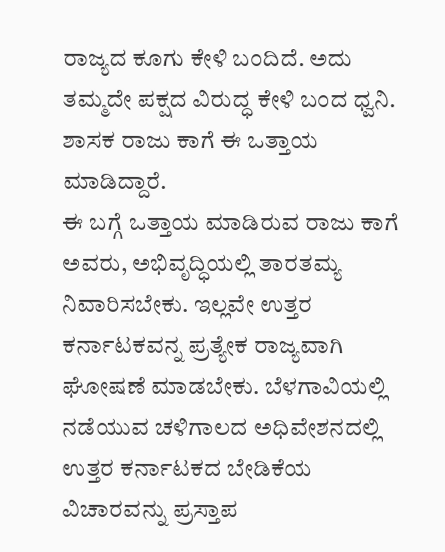ರಾಜ್ಯದ ಕೂಗು ಕೇಳಿ ಬಂದಿದೆ. ಅದು ತಮ್ಮದೇ ಪಕ್ಷದ ವಿರುದ್ಧ ಕೇಳಿ ಬಂದ ಧ್ವನಿ. ಶಾಸಕ ರಾಜು ಕಾಗೆ ಈ ಒತ್ತಾಯ ಮಾಡಿದ್ದಾರೆ.
ಈ ಬಗ್ಗೆ ಒತ್ತಾಯ ಮಾಡಿರುವ ರಾಜು ಕಾಗೆ ಅವರು, ಅಭಿವೃದ್ಧಿಯಲ್ಲಿ ತಾರತಮ್ಯ ನಿವಾರಿಸಬೇಕು. ಇಲ್ಲವೇ ಉತ್ತರ ಕರ್ನಾಟಕವನ್ನ ಪ್ರತ್ಯೇಕ ರಾಜ್ಯವಾಗಿ ಘೋಷಣೆ ಮಾಡಬೇಕು. ಬೆಳಗಾವಿಯಲ್ಲಿ ನಡೆಯುವ ಚಳಿಗಾಲದ ಅಧಿವೇಶನದಲ್ಲಿ ಉತ್ತರ ಕರ್ನಾಟಕದ ಬೇಡಿಕೆಯ ವಿಚಾರವನ್ನು ಪ್ರಸ್ತಾಪ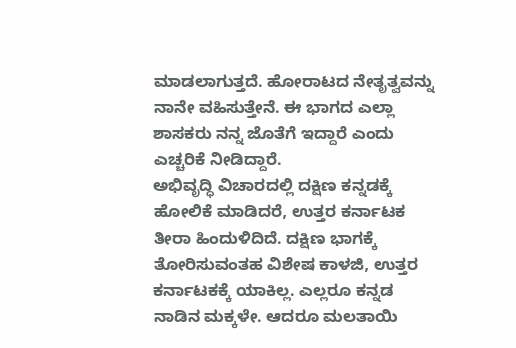ಮಾಡಲಾಗುತ್ತದೆ. ಹೋರಾಟದ ನೇತೃತ್ವವನ್ನು ನಾನೇ ವಹಿಸುತ್ತೇನೆ. ಈ ಭಾಗದ ಎಲ್ಲಾ ಶಾಸಕರು ನನ್ನ ಜೊತೆಗೆ ಇದ್ದಾರೆ ಎಂದು ಎಚ್ಚರಿಕೆ ನೀಡಿದ್ದಾರೆ.
ಅಭಿವೃದ್ಧಿ ವಿಚಾರದಲ್ಲಿ ದಕ್ಷಿಣ ಕನ್ನಡಕ್ಕೆ ಹೋಲಿಕೆ ಮಾಡಿದರೆ, ಉತ್ತರ ಕರ್ನಾಟಕ ತೀರಾ ಹಿಂದುಳಿದಿದೆ. ದಕ್ಷಿಣ ಭಾಗಕ್ಕೆ ತೋರಿಸುವಂತಹ ವಿಶೇಷ ಕಾಳಜಿ, ಉತ್ತರ ಕರ್ನಾಟಕಕ್ಕೆ ಯಾಕಿಲ್ಲ. ಎಲ್ಲರೂ ಕನ್ನಡ ನಾಡಿನ ಮಕ್ಕಳೇ. ಆದರೂ ಮಲತಾಯಿ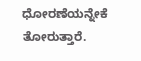ಧೋರಣೆಯನ್ನೇಕೆ ತೋರುತ್ತಾರೆ.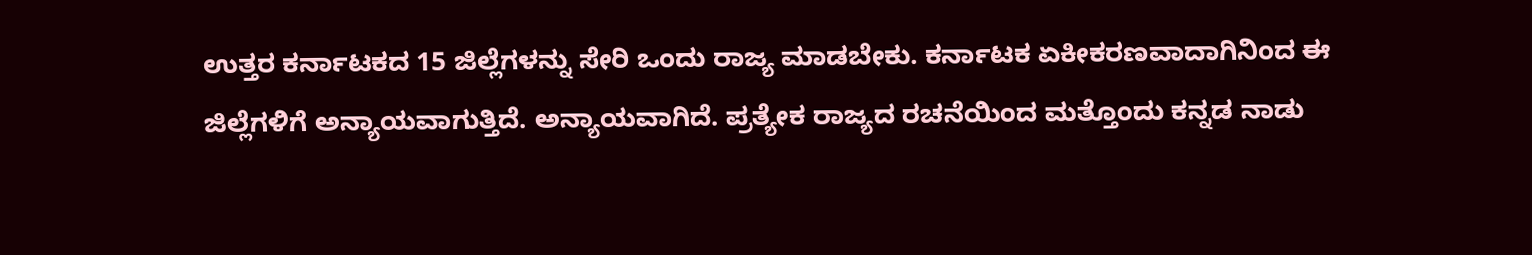ಉತ್ತರ ಕರ್ನಾಟಕದ 15 ಜಿಲ್ಲೆಗಳನ್ನು ಸೇರಿ ಒಂದು ರಾಜ್ಯ ಮಾಡಬೇಕು. ಕರ್ನಾಟಕ ಏಕೀಕರಣವಾದಾಗಿನಿಂದ ಈ ಜಿಲ್ಲೆಗಳಿಗೆ ಅನ್ಯಾಯವಾಗುತ್ತಿದೆ. ಅನ್ಯಾಯವಾಗಿದೆ. ಪ್ರತ್ಯೇಕ ರಾಜ್ಯದ ರಚನೆಯಿಂದ ಮತ್ತೊಂದು ಕನ್ನಡ ನಾಡು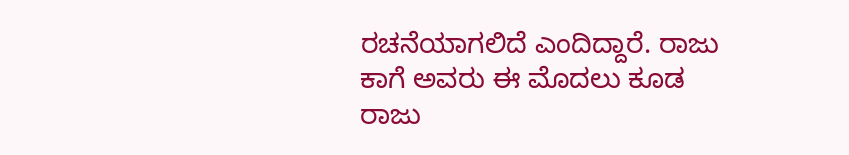ರಚನೆಯಾಗಲಿದೆ ಎಂದಿದ್ದಾರೆ. ರಾಜು ಕಾಗೆ ಅವರು ಈ ಮೊದಲು ಕೂಡ ರಾಜು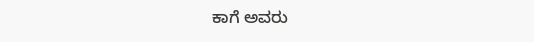ಕಾಗೆ ಅವರು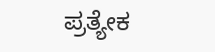ಪ್ರತ್ಯೇಕ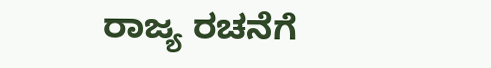ರಾಜ್ಯ ರಚನೆಗೆ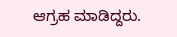ಆಗ್ರಹ ಮಾಡಿದ್ದರು.